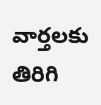వార్తలకు తిరిగి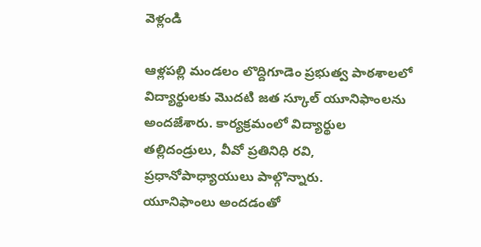వెళ్లండి

ఆళ్లపల్లి మండలం లొద్దిగూడెం ప్రభుత్వ పాఠశాలలో విద్యార్థులకు మొదటి జత స్కూల్ యూనిఫాంలను అందజేశారు. కార్యక్రమంలో విద్యార్థుల తల్లిదండ్రులు, వీవో ప్రతినిధి రవి, ప్రధానోపాధ్యాయులు పాల్గొన్నారు.
యూనిఫాంలు అందడంతో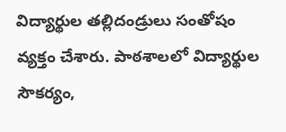విద్యార్థుల తల్లిదండ్రులు సంతోషం వ్యక్తం చేశారు. పాఠశాలలో విద్యార్థుల సౌకర్యం,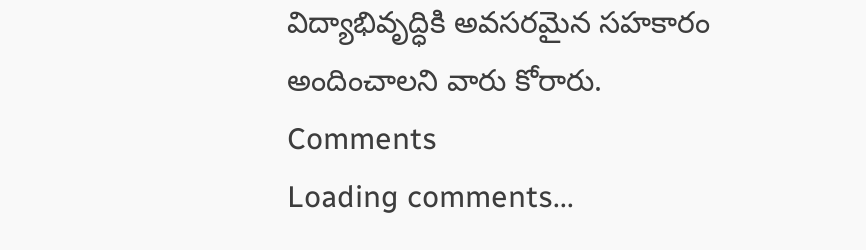విద్యాభివృద్ధికి అవసరమైన సహకారం అందించాలని వారు కోరారు.
Comments
Loading comments...